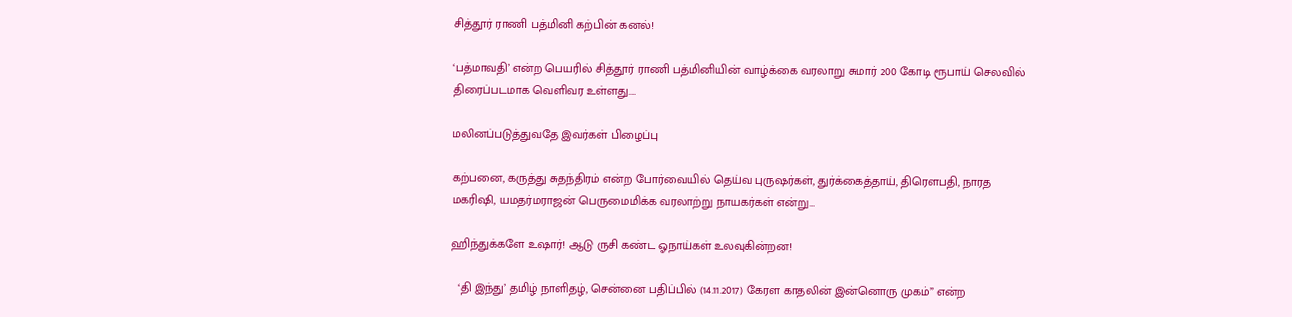சித்தூர் ராணி பத்மினி கற்பின் கனல்!

‘பத்மாவதி’ என்ற பெயரில் சித்தூர் ராணி பத்மினியின் வாழ்க்கை வரலாறு சுமார் 200 கோடி ரூபாய் செலவில் திரைப்படமாக வெளிவர உள்ளது.…

மலினப்படுத்துவதே இவர்கள் பிழைப்பு

கற்பனை, கருத்து சுதந்திரம் என்ற போர்வையில் தெய்வ புருஷர்கள், துர்க்கைத்தாய், திரௌபதி, நாரத மகரிஷி, யமதர்மராஜன் பெருமைமிக்க வரலாற்று நாயகர்கள் என்று…

ஹிந்துக்களே உஷார்! ஆடு ருசி கண்ட ஓநாய்கள் உலவுகின்றன!

  ‘தி இந்து’ தமிழ் நாளிதழ், சென்னை பதிப்பில் (14.11.2017) கேரள காதலின் இன்னொரு முகம்” என்ற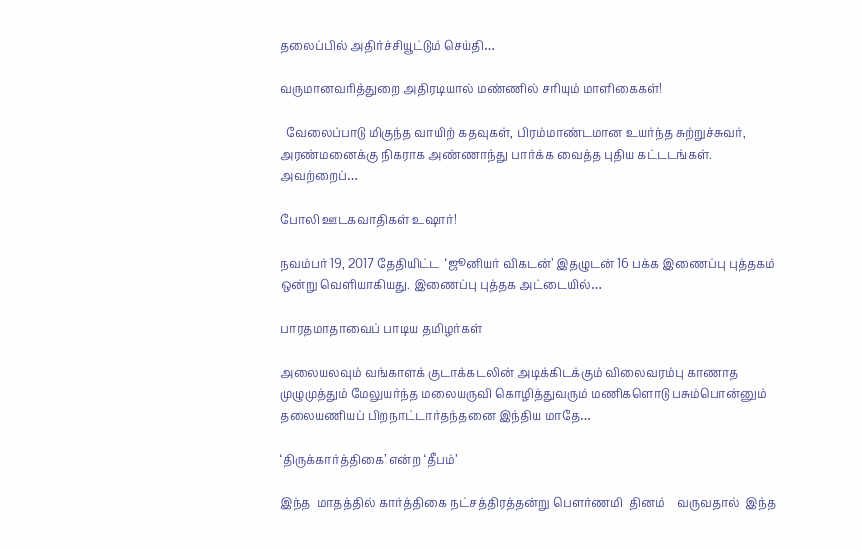தலைப்பில் அதிர்ச்சியூட்டும் செய்தி…

வருமானவரித்துறை அதிரடியால் மண்ணில் சரியும் மாளிகைகள்!

  வேலைப்பாடு மிகுந்த வாயிற் கதவுகள், பிரம்மாண்டமான உயர்ந்த சுற்றுச்சுவர், அரண்மனைக்கு நிகராக அண்ணாந்து பார்க்க வைத்த புதிய கட்டடங்கள். அவற்றைப்…

போலி ஊடகவாதிகள் உஷார்!

நவம்பர் 19, 2017 தேதியிட்ட  ‘ஜூனியர் விகடன்’ இதழுடன் 16 பக்க இணைப்பு புத்தகம் ஒன்று வெளியாகியது. இணைப்பு புத்தக அட்டையில்…

பாரதமாதாவைப் பாடிய தமிழர்கள்

அலையலவும் வங்காளக் குடாக்கடலின் அடிக்கிடக்கும் விலைவரம்பு காணாத முழுமுத்தும் மேலுயர்ந்த மலையருவி கொழித்துவரும் மணிகளொடு பசும்பொன்னும் தலையணியப் பிறநாட்டார்தந்தனை இந்திய மாதே…

‘திருக்கார்த்திகை’ என்ற ‘தீபம்’

இந்த  மாதத்தில் கார்த்திகை நட்சத்திரத்தன்று பௌர்ணமி  தினம்    வருவதால்  இந்த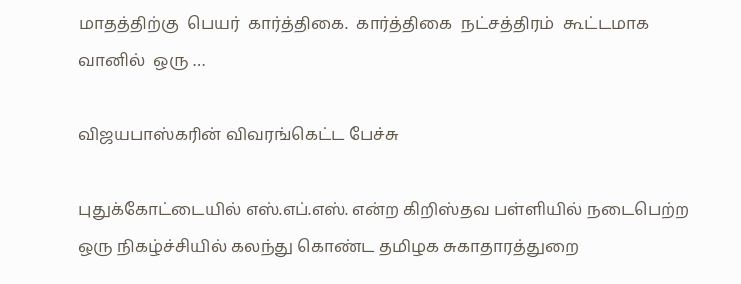மாதத்திற்கு  பெயர்  கார்த்திகை.  கார்த்திகை  நட்சத்திரம்  கூட்டமாக  வானில்  ஒரு …

விஜயபாஸ்கரின் விவரங்கெட்ட பேச்சு

புதுக்கோட்டையில் எஸ்.எப்.எஸ். என்ற கிறிஸ்தவ பள்ளியில் நடைபெற்ற ஒரு நிகழ்ச்சியில் கலந்து கொண்ட தமிழக சுகாதாரத்துறை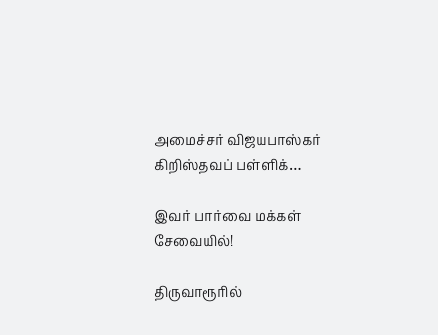அமைச்சர் விஜயபாஸ்கர் கிறிஸ்தவப் பள்ளிக்…

இவர் பார்வை மக்கள் சேவையில்!

திருவாரூரில்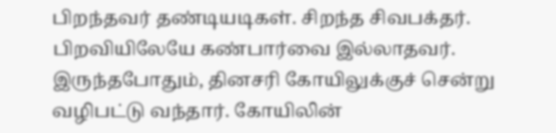பிறந்தவர் தண்டியடிகள். சிறந்த சிவபக்தர். பிறவியிலேயே கண்பார்வை இல்லாதவர். இருந்தபோதும், தினசரி கோயிலுக்குச் சென்று வழிபட்டு வந்தார். கோயிலின்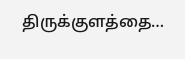திருக்குளத்தை…